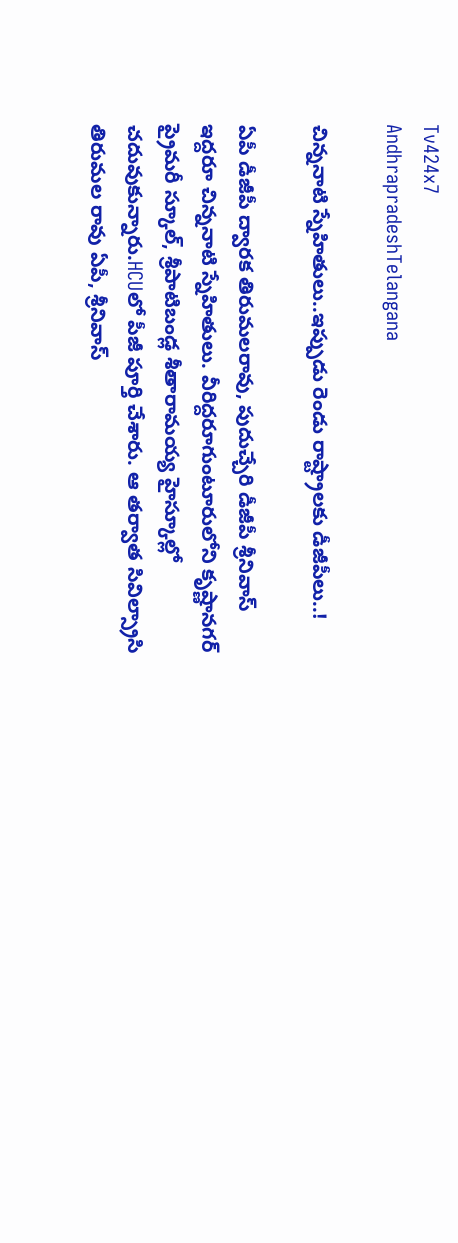Tv424x7
AndhrapradeshTelangana

చిన్ననాటి స్నేహితులు..ఇప్పుడు రెండు రాష్ట్రాలకు డీజీపీలు..!

ఏపీ డీజీపీ ద్వారక తిరుమలరావు, పుదుచ్చేరి డీజీపీ శ్రీనివాస్ ఇద్దరూ చిన్ననాటి స్నేహితులు. వీరిద్దరూగుంటూరులోని కృష్ణానగర్ ప్రైమరీ స్కూల్, శ్రీపాటిబండ్ల శీతారామయ్య హైస్కూల్లో చదువుకున్నారు.HCUలో పీజీ పూర్తి చేశారు. ఆ తర్వాత సివిల్స్రాసి తిరుమల రావు ఏపీ, శ్రీనివాస్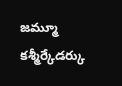జమ్మూ కశ్మీర్కేడర్కు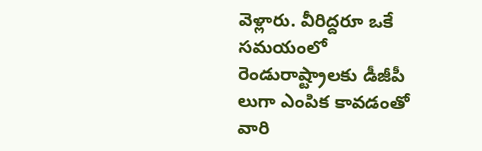వెళ్లారు. వీరిద్దరూ ఒకే సమయంలో రెండురాష్ట్రాలకు డీజీపీ లుగా ఎంపిక కావడంతో వారి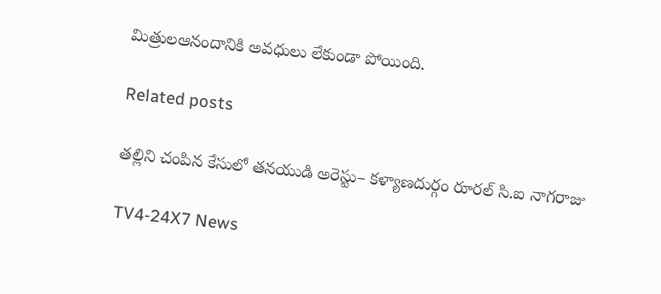మిత్రులఆనందానికి అవధులు లేకుండా పోయింది.

Related posts

తల్లిని చంపిన కేసులో తనయుడి అరెస్టు– కళ్యాణదుర్గం రూరల్ సి.ఐ నాగరాజు

TV4-24X7 News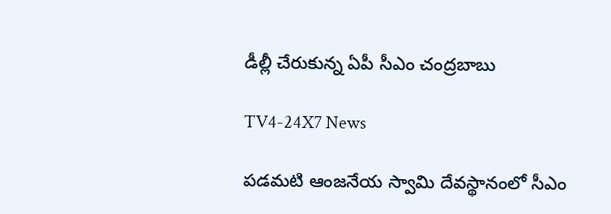డీల్లీ చేరుకున్న ఏపీ సీఎం చంద్రబాబు

TV4-24X7 News

పడమటి ఆంజనేయ స్వామి దేవస్థానంలో సీఎం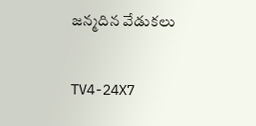జన్మదిన వేడుకలు

TV4-24X7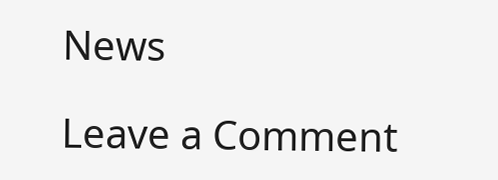News

Leave a Comment